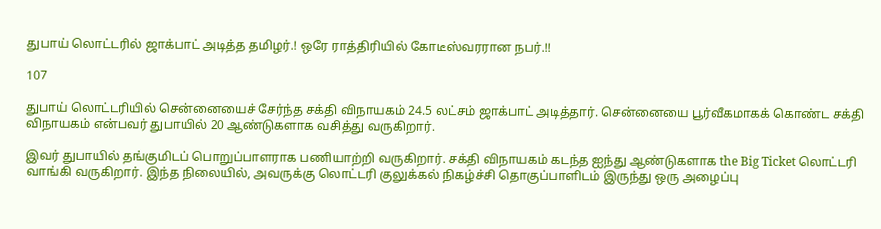துபாய் லொட்டரில் ஜாக்பாட் அடித்த தமிழர்.! ஒரே ராத்திரியில் கோடீஸ்வரரான நபர்.!!

107

துபாய் லொட்டரியில் சென்னையைச் சேர்ந்த சக்தி விநாயகம் 24.5 லட்சம் ஜாக்பாட் அடித்தார். சென்னையை பூர்வீகமாகக் கொண்ட சக்தி விநாயகம் என்பவர் துபாயில் 20 ஆண்டுகளாக வசித்து வருகிறார்.

இவர் துபாயில் தங்குமிடப் பொறுப்பாளராக பணியாற்றி வருகிறார். சக்தி விநாயகம் கடந்த ஐந்து ஆண்டுகளாக the Big Ticket லொட்டரி வாங்கி வருகிறார். இந்த நிலையில், அவருக்கு லொட்டரி குலுக்கல் நிகழ்ச்சி தொகுப்பாளிடம் இருந்து ஒரு அழைப்பு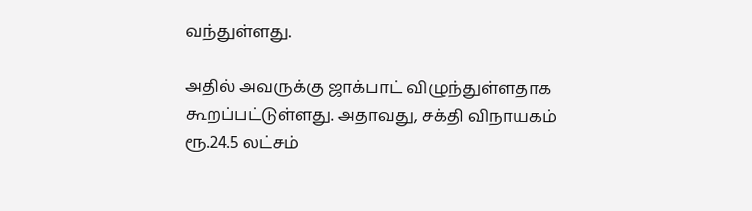வந்துள்ளது.

அதில் அவருக்கு ஜாக்பாட் விழுந்துள்ளதாக கூறப்பட்டுள்ளது. அதாவது, சக்தி விநாயகம் ரூ.24.5 லட்சம்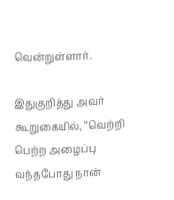வென்றுள்ளார்.

இதுகுறித்து அவர் கூறுகையில், “வெற்றி பெற்ற அழைப்பு வந்தபோது நான்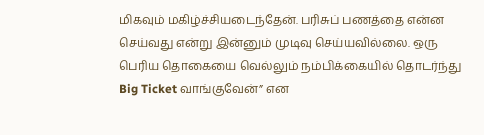மிகவும் மகிழ்ச்சியடைந்தேன். பரிசுப் பணத்தை என்ன செய்வது என்று இன்னும் முடிவு செய்யவில்லை. ஒரு பெரிய தொகையை வெல்லும் நம்பிக்கையில் தொடர்ந்து Big Ticket வாங்குவேன்” என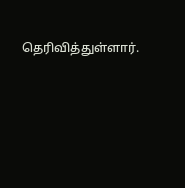தெரிவித்துள்ளார்.